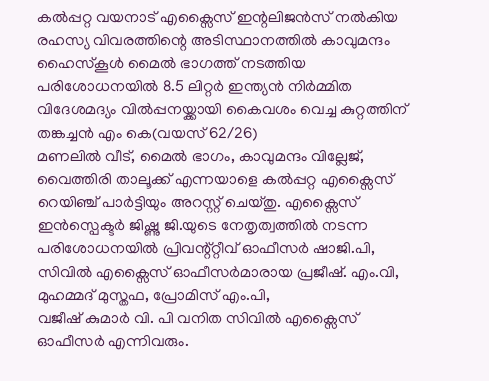കൽപ്പറ്റ വയനാട് എക്സൈസ് ഇന്റലിജൻസ് നൽകിയ രഹസ്യ വിവരത്തിന്റെ അടിസ്ഥാനത്തിൽ കാവുമന്ദം ഹൈസ്കൂൾ മൈൽ ഭാഗത്ത് നടത്തിയ പരിശോധനയിൽ 8.5 ലിറ്റർ ഇന്ത്യൻ നിർമ്മിത വിദേശമദ്യം വിൽപ്പനയ്ക്കായി കൈവശം വെച്ച കുറ്റത്തിന് തങ്കച്ചൻ എം കെ(വയസ് 62/26)
മണലിൽ വീട്, മൈൽ ഭാഗം, കാവുമന്ദം വില്ലേജ്, വൈത്തിരി താലൂക്ക് എന്നയാളെ കൽപ്പറ്റ എക്സൈസ് റെയിഞ്ച് പാർട്ടിയും അറസ്റ്റ് ചെയ്തു. എക്സൈസ് ഇൻസ്പെക്ടർ ജിഷ്ണു ജി.യുടെ നേതൃത്വത്തിൽ നടന്ന പരിശോധനയിൽ പ്രിവന്റ്റ്റീവ് ഓഫീസർ ഷാജി.പി, സിവിൽ എക്സൈസ് ഓഫീസർമാരായ പ്രജീഷ്. എം.വി, മുഹമ്മദ് മുസ്തഫ, പ്രോമിസ് എം.പി,
വജീഷ് കുമാർ വി. പി വനിത സിവിൽ എക്സൈസ് ഓഫീസർ എന്നിവരും.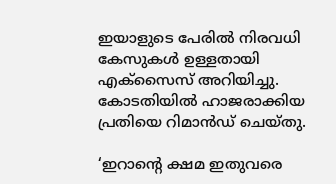ഇയാളുടെ പേരിൽ നിരവധി കേസുകൾ ഉള്ളതായി എക്സൈസ് അറിയിച്ചു. കോടതിയിൽ ഹാജരാക്കിയ പ്രതിയെ റിമാൻഡ് ചെയ്തു.

‘ഇറാൻ്റെ ക്ഷമ ഇതുവരെ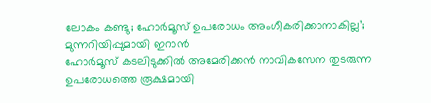ലോകം കണ്ടു; ഹോർമൂസ് ഉപരോധം അംഗീകരിക്കാനാകില്ല’; മുന്നറിയിപ്പുമായി ഇറാൻ
ഹോർമൂസ് കടലിടുക്കിൽ അമേരിക്കൻ നാവികസേന തുടരുന്ന ഉപരോധത്തെ രൂക്ഷമായി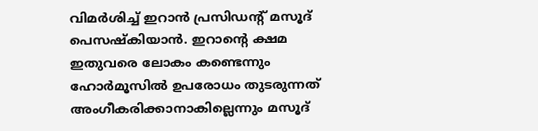വിമർശിച്ച് ഇറാൻ പ്രസിഡൻ്റ് മസൂദ് പെസഷ്കിയാൻ. ഇറാൻ്റെ ക്ഷമ ഇതുവരെ ലോകം കണ്ടെന്നും ഹോർമൂസിൽ ഉപരോധം തുടരുന്നത് അംഗീകരിക്കാനാകില്ലെന്നും മസൂദ്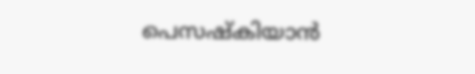പെസഷ്കിയാൻ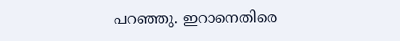പറഞ്ഞു. ഇറാനെതിരെ